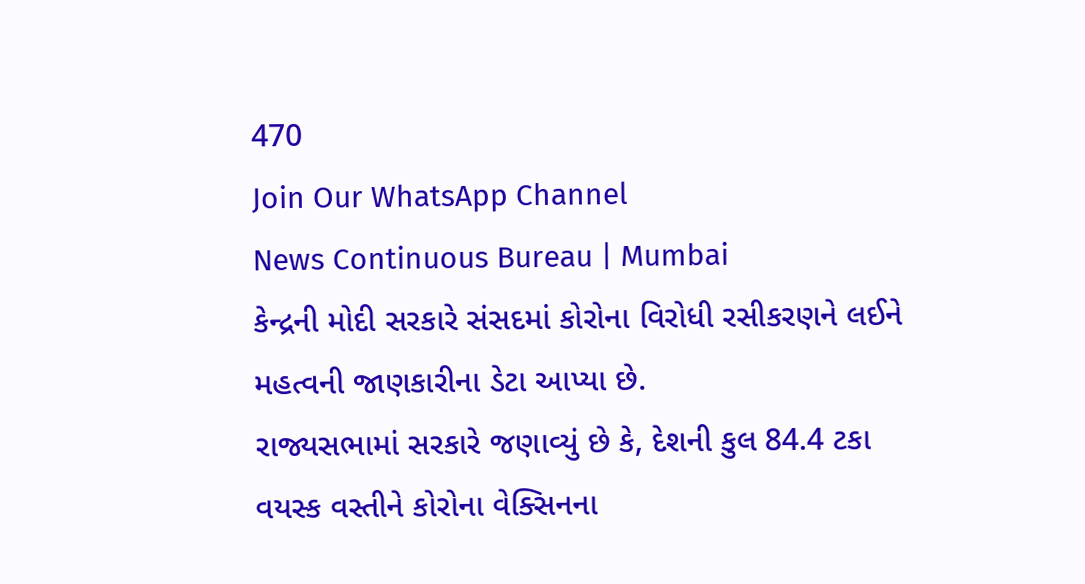470
Join Our WhatsApp Channel
News Continuous Bureau | Mumbai
કેન્દ્રની મોદી સરકારે સંસદમાં કોરોના વિરોધી રસીકરણને લઈને મહત્વની જાણકારીના ડેટા આપ્યા છે.
રાજ્યસભામાં સરકારે જણાવ્યું છે કે, દેશની કુલ 84.4 ટકા વયસ્ક વસ્તીને કોરોના વેક્સિનના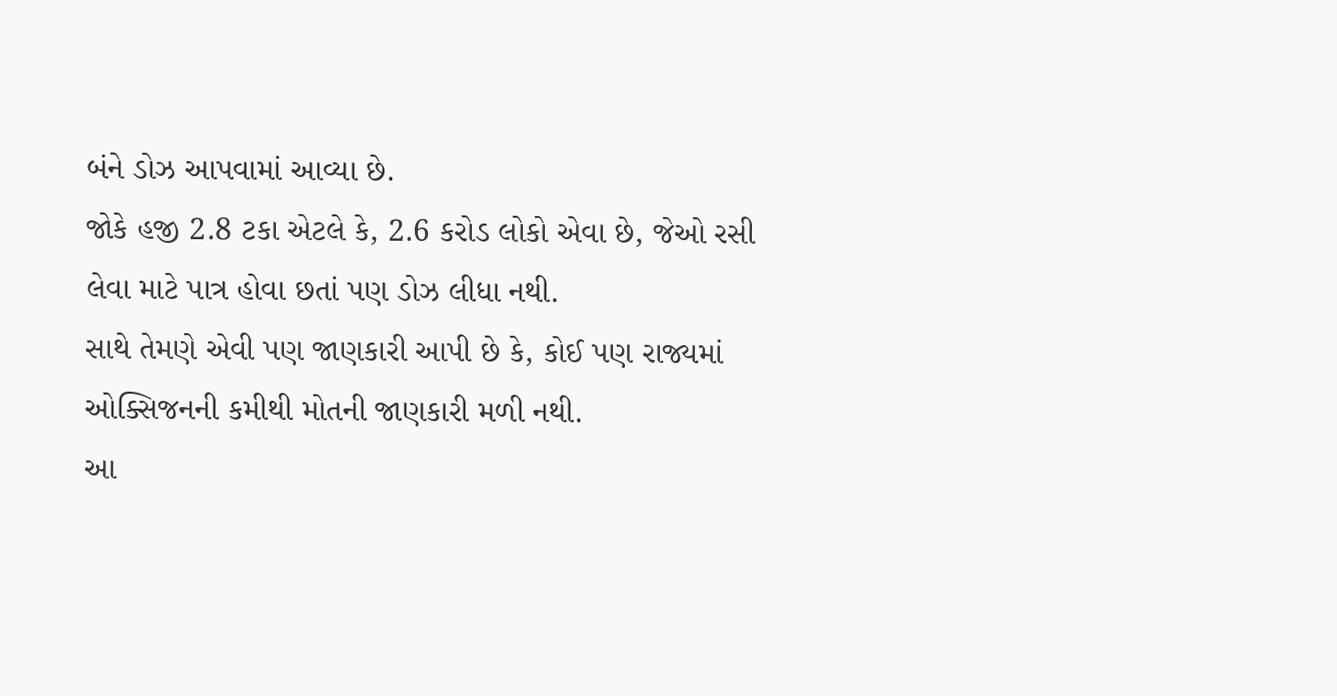બંને ડોઝ આપવામાં આવ્યા છે.
જોકે હજી 2.8 ટકા એટલે કે, 2.6 કરોડ લોકો એવા છે, જેઓ રસી લેવા માટે પાત્ર હોવા છતાં પણ ડોઝ લીધા નથી.
સાથે તેમણે એવી પણ જાણકારી આપી છે કે, કોઈ પણ રાજ્યમાં ઓક્સિજનની કમીથી મોતની જાણકારી મળી નથી.
આ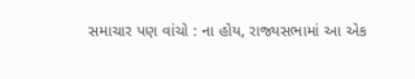સમાચાર પણ વાંચો : ના હોય, રાજ્યસભામાં આ એક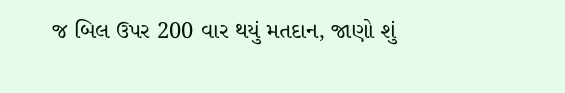જ બિલ ઉપર 200 વાર થયું મતદાન, જાણો શું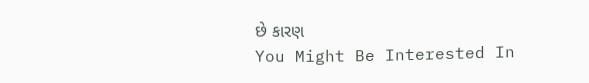છે કારણ
You Might Be Interested In